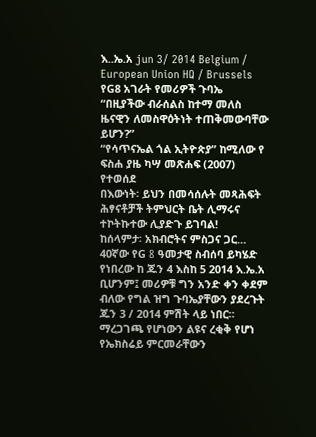እ..ኤ.አ jun 3/ 2014 Belgium / European Union HQ / Brussels
የG8 አገራት የመሪዎች ጉባኤ
“በዚያችው ብራሰልስ ከተማ መለስ ዜናዊን ለመስዋዕትነት ተጠቅመውባቸው ይሆን?”
“የሳጥናኤል ጎል ኢትዮጵያ” ከሚለው የ ፍስሐ ያዜ ካሣ መጽሐፍ (2007) የተወሰደ
በእውነት፡ ይህን በመሳሰሉት መጻሕፍት ሕፃናቶቻች ትምህርት ቤት ሊማሩና ተኮትኩተው ሊያድጉ ይገባል!
ከሰላምታ፡ አክብሮትና ምስጋና ጋር…
40ኛው የG 8 ዓመታዊ ስብሰባ ይካሄድ የነበረው ከ ጁን 4 እስከ 5 2014 እ.ኤ.አ ቢሆንም፤ መሪዎቹ ግን አንድ ቀን ቀደም ብለው የግል ዝግ ጉባኤያቸውን ያደረጉት ጁን 3 / 2014 ምሽት ላይ ነበር። ማረጋገጫ የሆነውን ልዩና ረቂቅ የሆነ የኤክስሬይ ምርመራቸውን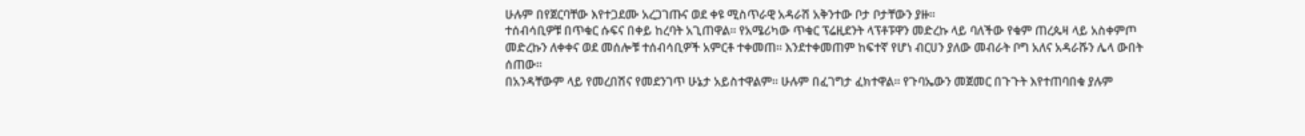ሁሉም በየጀርባቸው እየተጋደሙ አረጋገጡና ወደ ቀዩ ሚስጥራዊ አዳራሽ አቅንተው ቦታ ቦታቸውን ያዙ።
ተሰብሳቢዎቹ በጥቁር ሱፍና በቀይ ከረባት አጊጠዋል። የአሜሪካው ጥቁር ፕሬዚደንት ላፕቶፑዋን መድረኩ ላይ ባለችው የቁም ጠረጴዛ ላይ አስቀምጦ መድረኩን ለቀቀና ወደ መሰሎቹ ተሰብሳቢዎች አምርቶ ተቀመጠ። እንደተቀመጠም ከፍተኛ የሆነ ብርሀን ያለው መብራት ቦግ አለና አዳራሹን ሌላ ውበት ሰጠው።
በአንዳቸውም ላይ የመረበሽና የመደንገጥ ሁኔታ አይስተዋልም። ሁሉም በፈገግታ ፈክተዋል። የጉባኤውን መጀመር በጉጉት እየተጠባበቁ ያሉም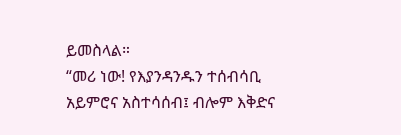ይመስላል።
“መሪ ነው! የእያንዳንዱን ተሰብሳቢ አይምሮና አስተሳሰብ፤ ብሎም እቅድና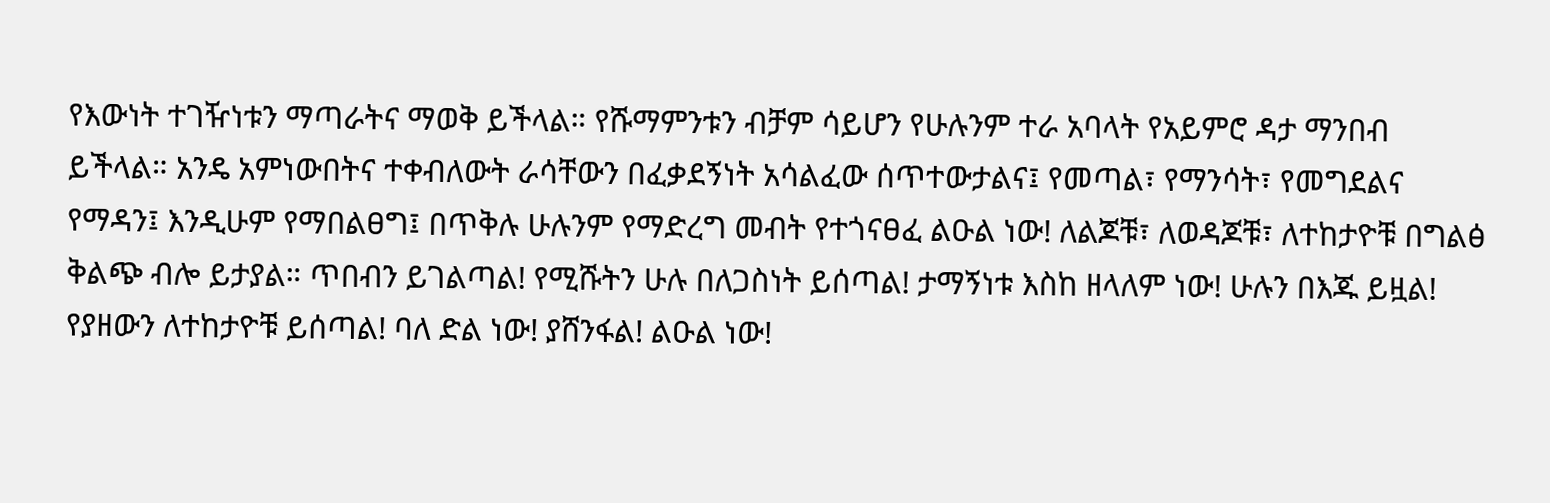የእውነት ተገዥነቱን ማጣራትና ማወቅ ይችላል። የሹማምንቱን ብቻም ሳይሆን የሁሉንም ተራ አባላት የአይምሮ ዳታ ማንበብ ይችላል። አንዴ አምነውበትና ተቀብለውት ራሳቸውን በፈቃደኝነት አሳልፈው ሰጥተውታልና፤ የመጣል፣ የማንሳት፣ የመግደልና የማዳን፤ እንዲሁም የማበልፀግ፤ በጥቅሉ ሁሉንም የማድረግ መብት የተጎናፀፈ ልዑል ነው! ለልጆቹ፣ ለወዳጆቹ፣ ለተከታዮቹ በግልፅ ቅልጭ ብሎ ይታያል። ጥበብን ይገልጣል! የሚሹትን ሁሉ በለጋስነት ይሰጣል! ታማኝነቱ እስከ ዘላለም ነው! ሁሉን በእጁ ይዟል! የያዘውን ለተከታዮቹ ይሰጣል! ባለ ድል ነው! ያሸንፋል! ልዑል ነው!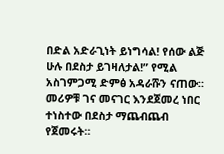በድል አድራጊነት ይነግሳል! የሰው ልጅ ሁሉ በደስታ ይገዛለታል!” የሚል አስገምጋሚ ድምፅ አዳራሹን ናጠው።
መሪዎቹ ገና መናገር እንደጀመረ ነበር ተነስተው በደስታ ማጨብጨብ የጀመሩት።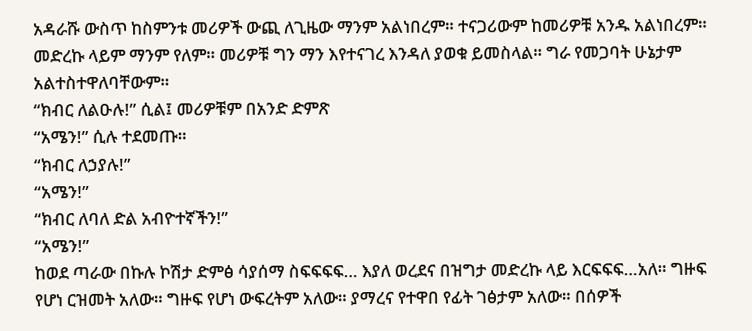አዳራሹ ውስጥ ከስምንቱ መሪዎች ውጪ ለጊዜው ማንም አልነበረም። ተናጋሪውም ከመሪዎቹ አንዱ አልነበረም። መድረኩ ላይም ማንም የለም። መሪዎቹ ግን ማን እየተናገረ እንዳለ ያወቁ ይመስላል። ግራ የመጋባት ሁኔታም አልተስተዋለባቸውም።
“ክብር ለልዑሉ!” ሲል፤ መሪዎቹም በአንድ ድምጽ
“አሜን!” ሲሉ ተደመጡ።
“ክብር ለኃያሉ!”
“አሜን!”
“ክብር ለባለ ድል አብዮተኛችን!”
“አሜን!”
ከወደ ጣራው በኩሉ ኮሽታ ድምፅ ሳያሰማ ስፍፍፍፍ… እያለ ወረደና በዝግታ መድረኩ ላይ እርፍፍፍ…አለ። ግዙፍ የሆነ ርዝመት አለው። ግዙፍ የሆነ ውፍረትም አለው። ያማረና የተዋበ የፊት ገፅታም አለው። በሰዎች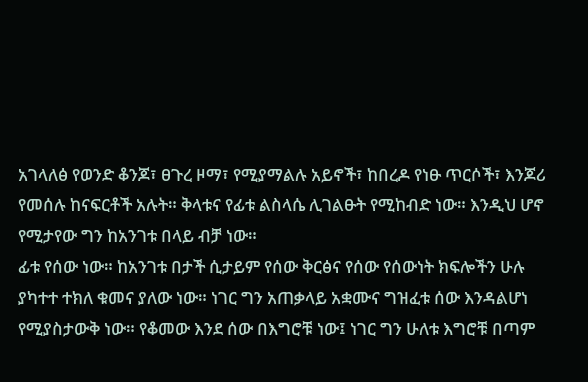አገላለፅ የወንድ ቆንጆ፣ ፀጉረ ዞማ፣ የሚያማልሉ አይኖች፣ ከበረዶ የነፁ ጥርሶች፣ እንጆሪ የመሰሉ ከናፍርቶች አሉት። ቅላቱና የፊቱ ልስላሴ ሊገልፁት የሚከብድ ነው። እንዲህ ሆኖ የሚታየው ግን ከአንገቱ በላይ ብቻ ነው።
ፊቱ የሰው ነው። ከአንገቱ በታች ሲታይም የሰው ቅርፅና የሰው የሰውነት ክፍሎችን ሁሉ ያካተተ ተክለ ቁመና ያለው ነው። ነገር ግን አጠቃላይ አቋሙና ግዝፈቱ ሰው እንዳልሆነ የሚያስታውቅ ነው። የቆመው እንደ ሰው በእግሮቹ ነው፤ ነገር ግን ሁለቱ እግሮቹ በጣም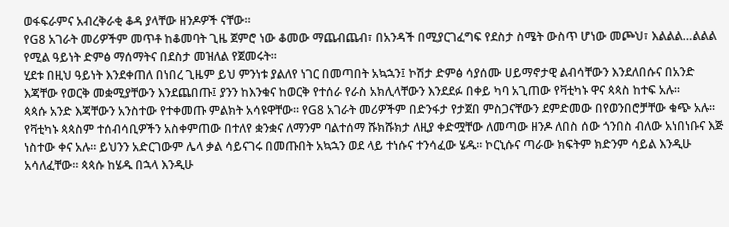ወፋፍራምና አብረቅራቂ ቆዳ ያላቸው ዘንዶዎች ናቸው።
የG8 አገራት መሪዎችም መጥቶ ከቆመባት ጊዜ ጀምሮ ነው ቆመው ማጨብጨብ፣ በአንዳች በሚያርገፈግፍ የደስታ ስሜት ውስጥ ሆነው መጮህ፣ እልልል…ልልል የሚል ዓይነት ድምፅ ማሰማትና በደስታ መዝለል የጀመሩት።
ሂደቱ በዚህ ዓይነት እንደቀጠለ በነበረ ጊዜም ይህ ምንነቱ ያልለየ ነገር በመጣበት አኳኋን፤ ኮሽታ ድምፅ ሳያሰሙ ሀይማኖታዊ ልብሳቸውን እንደለበሱና በአንድ እጃቸው የወርቅ መቋሚያቸውን እንደጨበጡ፤ ያንን ከእንቁና ከወርቅ የተሰራ የራስ አክሊላቸውን እንደደፉ በቀይ ካባ አጊጠው የቫቲካኑ ዋና ጳጳስ ከተፍ አሉ።
ጳጳሱ አንድ እጃቸውን አንስተው የተቀመጡ ምልክት አሳዩዋቸው። የG8 አገራት መሪዎችም በድንፋታ የታጀበ ምስጋናቸውን ደምድመው በየወንበሮቻቸው ቁጭ አሉ። የቫቲካኑ ጳጳስም ተሰብሳቢዎችን አስቀምጠው በተለየ ቋንቋና ለማንም ባልተሰማ ሹክሹክታ ለዚያ ቀድሟቸው ለመጣው ዘንዶ ለበስ ሰው ጎንበስ ብለው አነበነቡና እጅ ነስተው ቀና አሉ። ይህንን አድርገውም ሌላ ቃል ሳይናገሩ በመጡበት አኳኋን ወደ ላይ ተነሱና ተንሳፈው ሄዱ። ኮርኒሱና ጣራው ክፍትም ክድንም ሳይል እንዲሁ አሳለፈቸው። ጳጳሱ ከሄዱ በኋላ እንዲሁ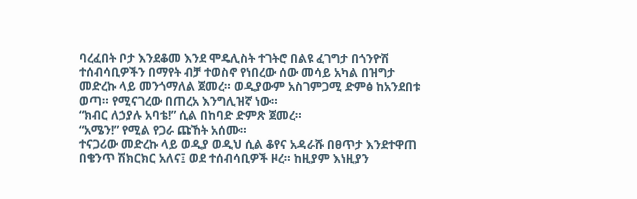ባረፈበት ቦታ እንደቆመ እንደ ሞዴሊስት ተገትሮ በልዩ ፈገግታ በጎንዮሽ ተሰብሳቢዎችን በማየት ብቻ ተወስኖ የነበረው ሰው መሳይ አካል በዝግታ መድረኩ ላይ መንጎማለል ጀመረ። ወዲያውም አስገምጋሚ ድምፅ ከአንደበቱ ወጣ። የሚናገረው በጠረአ እንግሊዝኛ ነው።
“ክብር ለኃያሉ አባቴ!” ሲል በከባድ ድምጽ ጀመረ።
“አሜን!” የሚል የጋራ ጩኸት አሰሙ።
ተናጋሪው መድረኩ ላይ ወዲያ ወዲህ ሲል ቆየና አዳራሹ በፀጥታ እንደተዋጠ በቄንጥ ሽክርክር አለና፤ ወደ ተሰብሳቢዎች ዞረ። ከዚያም እነዚያን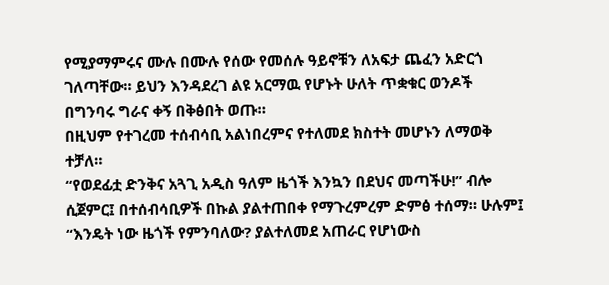የሚያማምሩና ሙሉ በሙሉ የሰው የመሰሉ ዓይኖቹን ለአፍታ ጨፈን አድርጎ ገለጣቸው። ይህን እንዳደረገ ልዩ አርማዉ የሆኑት ሁለት ጥቋቁር ወንዶች በግንባሩ ግራና ቀኝ በቅፅበት ወጡ።
በዚህም የተገረመ ተሰብሳቢ አልነበረምና የተለመደ ክስተት መሆኑን ለማወቅ ተቻለ።
“የወደፊቷ ድንቅና አጓጊ አዲስ ዓለም ዜጎች እንኳን በደህና መጣችሁ!” ብሎ ሲጀምር፤ በተሰብሳቢዎች በኩል ያልተጠበቀ የማጉረምረም ድምፅ ተሰማ። ሁሉም፤ “እንዴት ነው ዜጎች የምንባለው? ያልተለመደ አጠራር የሆነውስ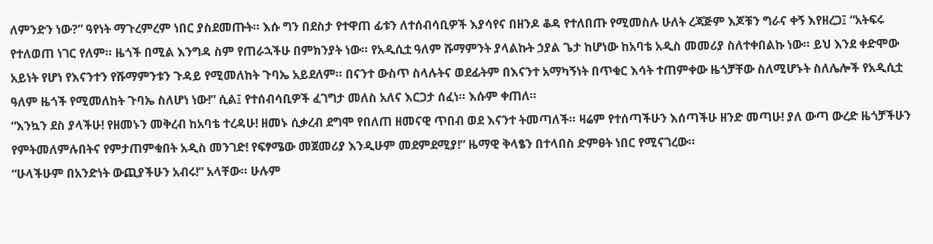ለምንድን ነው?” ዓየነት ማጉረምረም ነበር ያስደመጡት። እሱ ግን በደስታ የተዋጠ ፊቱን ለተሰብሳቢዎች እያሳየና በዘንዶ ቆዳ የተለበጡ የሚመስሉ ሁለት ረጃጅም እጆቹን ግራና ቀኝ እየዘረጋ፤ “አትፍሩ የተለወጠ ነገር የለም። ዜጎች በሚል እንግዳ ስም የጠራኋችሁ በምክንያት ነው። የአዲሲቷ ዓለም ሹማምንት ያላልኩት ኃያል ጌታ ከሆነው ከአባቴ አዲስ መመሪያ ስለተቀበልኩ ነው። ይህ እንደ ቀድሞው አይነት የሆነ የእናንተን የሹማምንቱን ጉዳይ የሚመለከት ጉባኤ አይደለም። በናንተ ውስጥ ስላሉትና ወደፊትም በእናንተ አማካኝነት በጥቁር እሳት ተጠምቀው ዜጎቻቸው ስለሚሆኑት ስለሌሎች የአዲሲቷ ዓለም ዜጎች የሚመለከት ጉባኤ ስለሆነ ነው!” ሲል፤ የተሰብሳቢዎች ፈገግታ መለስ አለና እርጋታ ሰፈነ። እሱም ቀጠለ።
“እንኳን ደስ ያላችሁ! የዘመኑን መቅረብ ከአባቴ ተረዳሁ! ዘመኑ ሲቃረብ ደግሞ የበለጠ ዘመናዊ ጥበብ ወደ እናንተ ትመጣለች። ዛሬም የተሰጣችሁን እሰጣችሁ ዘንድ መጣሁ! ያለ ውጣ ውረድ ዜጎቻችሁን የምትመለምሉበትና የምታጠምቁበት አዲስ መንገድ! የፍፃሜው መጀመሪያ እንዲሁም መደምደሚያ!” ዜማዊ ቅላፄን በተላበስ ድምፀት ነበር የሚናገረው።
“ሁላችሁም በአንድነት ውጪያችሁን አብሩ!” አላቸው። ሁሉም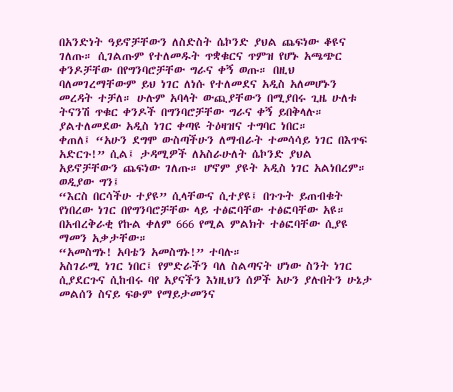በአንድነት ዓይኖቻቸውን ለስድስት ሴኮንድ ያህል ጨፍነው ቆዩና ገለጡ። ሲገልጡም የተለመዱት ጥቋቁርና ጥምዝ የሆኑ አጫጭር ቀንዶቻቸው በየግንባሮቻቸው ግራና ቀኝ ወጡ። በዚህ ባለመገረማቸውም ይህ ነገር ለነሱ የተለመደና አዲስ አለመሆኑን መረዳት ተቻለ። ሁሉም አባላት ውጪያቸውን በሚያበሩ ጊዜ ሁለቱ ትናንሽ ጥቁር ቀንዶች በግንባሮቻቸው ግራና ቀኝ ይበቅላሉ። ያልተለመደው አዲስ ነገር ቀጣዩ ትዕዛዝና ተግባር ነበር።
ቀጠለ፤ “አሁን ደግሞ ውስጣችሁን ለማብራት ተመሳሳይ ነገር በእጥፍ አድርጉ!” ሲል፤ ታዳሚዎች ለአስራሁለት ሴኮንድ ያህል አይኖቻቸውን ጨፍነው ገለጡ። ሆኖም ያዩት አዲስ ነገር አልነበረም። ወዲያው ግን፤
“እርስ በርሳችሁ ተያዩ” ሲላቸውና ሲተያዩ፤ በጉጉት ይጠብቁት የነበረው ነገር በየግንባሮቻቸው ላይ ተፅፎባቸው ተፅፎባቸው አዩ። በአብረቅራቂ የኩል ቀለም 666 የሚል ምልክት ተፅፎባቸው ሲያዩ ማመን አቃታቸው።
“አመስግኑ! አባቴን አመስግኑ!” ተባሉ።
አስገራሚ ነገር ነበር፤ የምድራችን ባለ ስልጣናት ሆነው ስንት ነገር ሲያደርጉና ሲከብሩ ባየ አያናችን እነዚህን ሰዎች አሁን ያሉበትን ሁኔታ መልሰን ስናይ ፍፁም የማይታመንና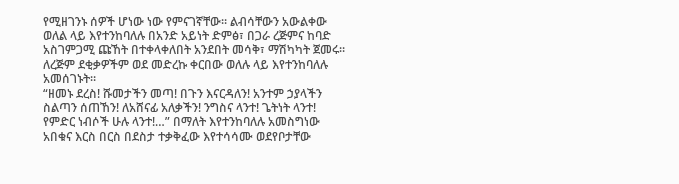የሚዘገንኑ ሰዎች ሆነው ነው የምናገኛቸው። ልብሳቸውን አውልቀው ወለል ላይ እየተንከባለሉ በአንድ አይነት ድምፅ፣ በጋራ ረጅምና ከባድ አስገምጋሚ ጩኸት በተቀላቀለበት አንደበት መሳቅ፣ ማሽካካት ጀመሩ። ለረጅም ደቂቃዎችም ወደ መድረኩ ቀርበው ወለሉ ላይ እየተንከባለሉ አመሰገኑት።
“ዘመኑ ደረስ! ሹመታችን መጣ! በጉን እናርዳለን! አንተም ኃያላችን ስልጣን ሰጠኸን! ለአሸናፊ አለቃችን! ንግስና ላንተ! ጌትነት ላንተ! የምድር ነብሶች ሁሉ ላንተ!…” በማለት እየተንከባለሉ አመስግነው አበቁና እርስ በርስ በደስታ ተቃቅፈው እየተሳሳሙ ወደየቦታቸው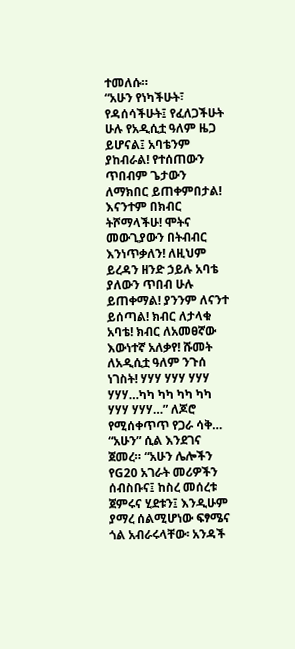ተመለሱ።
“አሁን የነካችሁት፣ የዳሰሳችሁት፤ የፈለጋችሁት ሁሉ የአዲሲቷ ዓለም ዜጋ ይሆናል፤ አባቴንም ያከብራል! የተሰጠውን ጥበብም ጌታውን ለማክበር ይጠቀምበታል! እናንተም በክብር ትሾማላችሁ! ሞትና መውጊያውን በትብብር እንነጥቃለን! ለዚህም ይረዳን ዘንድ ኃይሉ አባቴ ያለውን ጥበብ ሁሉ ይጠቀማል! ያንንም ለናንተ ይሰጣል! ክብር ለታላቁ አባቴ! ክብር ለአመፀኛው እውነተኛ አለቃየ! ሹመት ለአዲሲቷ ዓለም ንጉሰ ነገስት! ሃሃሃ ሃሃሃ ሃሃሃ ሃሃሃ…ካካ ካካ ካካ ካካ ሃሃሃ ሃሃሃ…” ለጆሮ የሚሰቀጥጥ የጋራ ሳቅ…
“አሁን” ሲል እንደገና ጀመረ። “አሁን ሌሎችን የG20 አገራት መሪዎችን ሰብስቡና፤ ከስረ መሰረቱ ጀምሩና ሂደቱን፤ እንዲሁም ያማረ ሰልሚሆነው ፍፃሜና ጎል አብራሩላቸው፡ አንዳች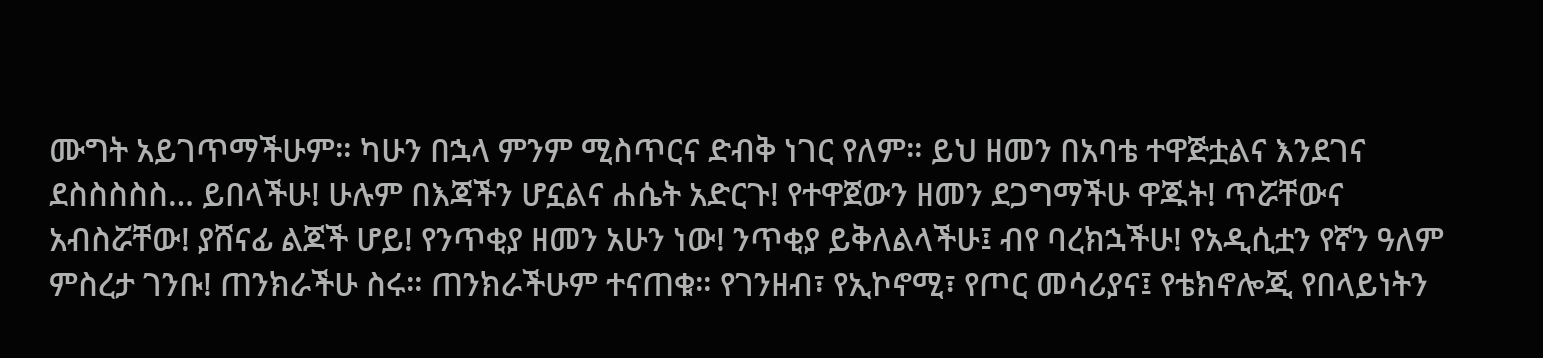ሙግት አይገጥማችሁም። ካሁን በኋላ ምንም ሚስጥርና ድብቅ ነገር የለም። ይህ ዘመን በአባቴ ተዋጅቷልና እንደገና ደስስስስስ… ይበላችሁ! ሁሉም በእጃችን ሆኗልና ሐሴት አድርጉ! የተዋጀውን ዘመን ደጋግማችሁ ዋጁት! ጥሯቸውና አብስሯቸው! ያሸናፊ ልጆች ሆይ! የንጥቂያ ዘመን አሁን ነው! ንጥቂያ ይቅለልላችሁ፤ ብየ ባረክኋችሁ! የአዲሲቷን የኛን ዓለም ምስረታ ገንቡ! ጠንክራችሁ ስሩ። ጠንክራችሁም ተናጠቁ። የገንዘብ፣ የኢኮኖሚ፣ የጦር መሳሪያና፤ የቴክኖሎጂ የበላይነትን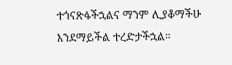ተጎናጽፋችኋልና ማንም ሊያቆማችሁ እንደማይችል ተረድታችኋል።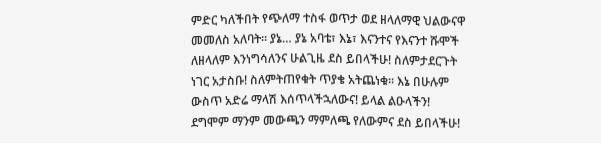ምድር ካለችበት የጭለማ ተስፋ ወጥታ ወደ ዘላለማዊ ህልውናዋ መመለስ አለባት። ያኔ… ያኔ አባቴ፣ እኔ፣ እናንተና የእናንተ ሹሞች ለዘላለም እንነግሳለንና ሁልጊዜ ደስ ይበላችሁ! ስለምታደርጉት ነገር አታስቡ! ስለምትጠየቁት ጥያቄ አትጨነቁ። እኔ በሁሉም ውስጥ አድሬ ማላሽ እሰጥላችኋለውና! ይላል ልዑላችን! ደግሞም ማንም መውጫን ማምለጫ የለውምና ደስ ይበላችሁ!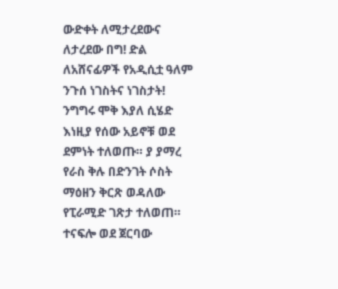ውድቀት ለሚታረደውና ለታረደው በግ! ድል ለአሸናፊዎች የአዲሲቷ ዓለም ንጉሰ ነገስትና ነገስታት!
ንግግሩ ሞቅ እያለ ሲሄድ እነዚያ የሰው አይኖቹ ወደ ደምነት ተለወጡ። ያ ያማረ የራስ ቅሉ በድንገት ሶስት ማዕዘን ቅርጽ ወዳለው የፒራሚድ ገጽታ ተለወጠ። ተናፍሎ ወደ ጀርባው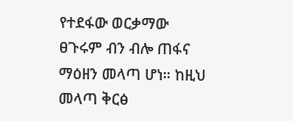የተደፋው ወርቃማው ፀጉሩም ብን ብሎ ጠፋና ማዕዘን መላጣ ሆነ። ከዚህ መላጣ ቅርፅ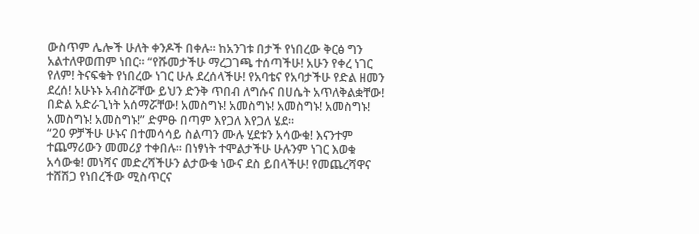ውስጥም ሌሎች ሁለት ቀንዶች በቀሉ። ከአንገቱ በታች የነበረው ቅርፅ ግን አልተለዋወጠም ነበር። “የሹመታችሁ ማረጋገጫ ተሰጣችሁ! አሁን የቀረ ነገር የለም! ትናፍቁት የነበረው ነገር ሁሉ ደረሰላችሁ! የአባቴና የአባታችሁ የድል ዘመን ደረሰ! አሁኑኑ አብስሯቸው ይህን ድንቅ ጥበብ ለግሱና በሀሴት አጥለቅልቋቸው! በድል አድራጊነት አሰማሯቸው! አመስግኑ! አመስግኑ! አመስግኑ! አመስግኑ! አመስግኑ! አመስግኑ!” ድምፁ በጣም እየጋለ እየጋለ ሄደ።
“20 ዎቻችሁ ሁኑና በተመሳሳይ ስልጣን ሙሉ ሂደቱን አሳውቁ! እናንተም ተጨማሪውን መመሪያ ተቀበሉ። በነፃነት ተሞልታችሁ ሁሉንም ነገር እወቁ አሳውቁ! መነሻና መድረሻችሁን ልታውቁ ነውና ደስ ይበላችሁ! የመጨረሻዋና ተሸሽጋ የነበረችው ሚስጥርና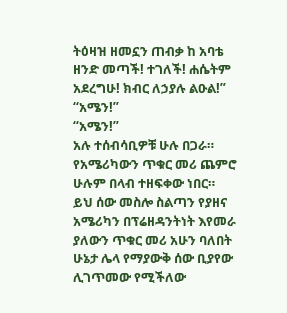ትዕዛዝ ዘመኗን ጠብቃ ከ አባቴ ዘንድ መጣች! ተገለች! ሐሴትም አደረግሁ! ክብር ለኃያሉ ልዑል!”
“አሜን!”
“አሜን!”
አሉ ተሰብሳቢዎቹ ሁሉ በጋራ። የአሜሪካውን ጥቁር መሪ ጨምሮ ሁሉም በላብ ተዘፍቀው ነበር።
ይህ ሰው መስሎ ስልጣን የያዘና አሜሪካን በፕሬዘዳንትነት እየመራ ያለውን ጥቁር መሪ አሁን ባለበት ሁኔታ ሌላ የማያውቅ ሰው ቢያየው ሊገጥመው የሚችለው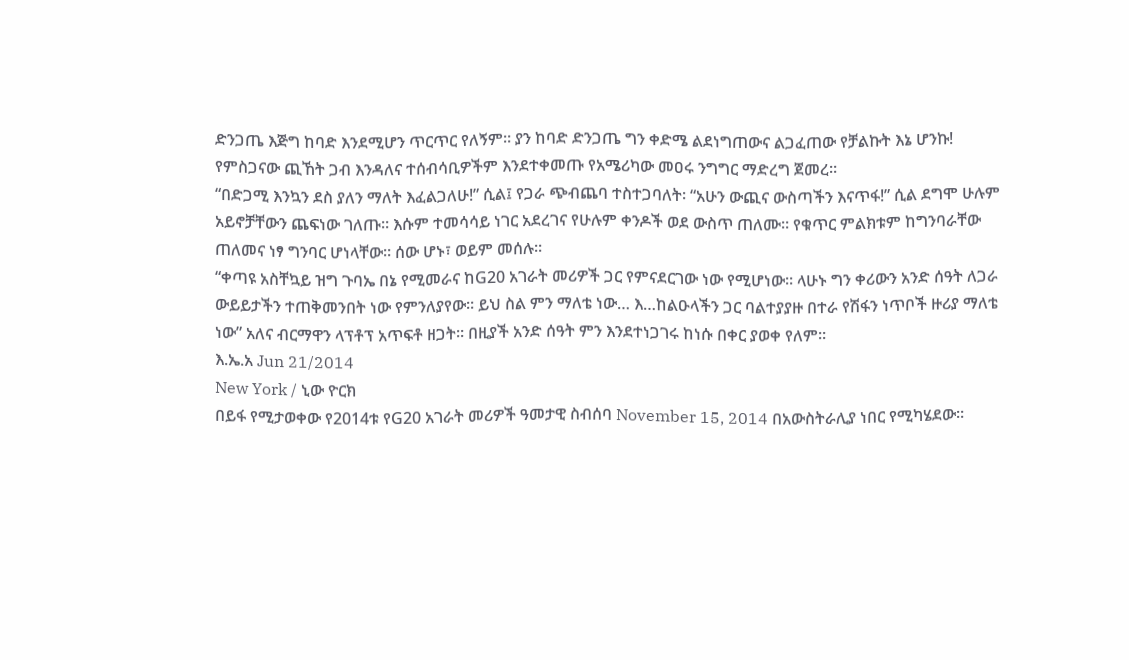ድንጋጤ እጅግ ከባድ እንደሚሆን ጥርጥር የለኝም። ያን ከባድ ድንጋጤ ግን ቀድሜ ልደነግጠውና ልጋፈጠው የቻልኩት እኔ ሆንኩ!
የምስጋናው ጪኸት ጋብ እንዳለና ተሰብሳቢዎችም እንደተቀመጡ የአሜሪካው መዐሩ ንግግር ማድረግ ጀመረ።
“በድጋሚ እንኳን ደስ ያለን ማለት እፈልጋለሁ!” ሲል፤ የጋራ ጭብጨባ ተስተጋባለት፡ “አሁን ውጪና ውስጣችን እናጥፋ!” ሲል ደግሞ ሁሉም አይኖቻቸውን ጨፍነው ገለጡ። እሱም ተመሳሳይ ነገር አደረገና የሁሉም ቀንዶች ወደ ውስጥ ጠለሙ። የቁጥር ምልክቱም ከግንባራቸው ጠለመና ነፃ ግንባር ሆነላቸው። ሰው ሆኑ፣ ወይም መሰሉ።
“ቀጣዩ አስቸኳይ ዝግ ጉባኤ በኔ የሚመራና ከG20 አገራት መሪዎች ጋር የምናደርገው ነው የሚሆነው። ላሁኑ ግን ቀሪውን አንድ ሰዓት ለጋራ ውይይታችን ተጠቅመንበት ነው የምንለያየው። ይህ ስል ምን ማለቴ ነው… እ…ከልዑላችን ጋር ባልተያያዙ በተራ የሽፋን ነጥቦች ዙሪያ ማለቴ ነው” አለና ብርማዋን ላፕቶፕ አጥፍቶ ዘጋት። በዚያች አንድ ሰዓት ምን እንደተነጋገሩ ከነሱ በቀር ያወቀ የለም።
እ.ኤ.አ Jun 21/2014
New York / ኒው ዮርክ
በይፋ የሚታወቀው የ2014ቱ የG20 አገራት መሪዎች ዓመታዊ ስብሰባ November 15, 2014 በአውስትራሊያ ነበር የሚካሄደው።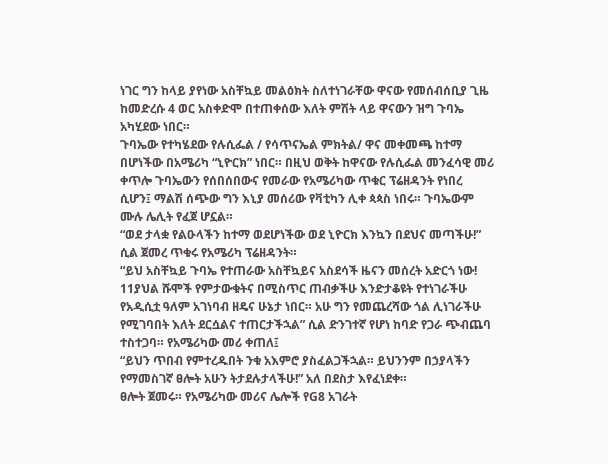ነገር ግን ከላይ ያየነው አስቸኳይ መልዕክት ስለተነገራቸው ዋናው የመሰብሰቢያ ጊዜ ከመድረሱ 4 ወር አስቀድሞ በተጠቀሰው እለት ምሽት ላይ ዋናውን ዝግ ጉባኤ አካሂደው ነበር።
ጉባኤው የተካሄደው የሉሲፌል / የሳጥናኤል ምክትል/ ዋና መቀመጫ ከተማ በሆነችው በአሜሪካ “ኒዮርክ” ነበር። በዚህ ወቅት ከዋናው የሉሲፌል መንፈሳዊ መሪ ቀጥሎ ጉባኤውን የሰበሰበውና የመራው የአሜሪካው ጥቁር ፕሬዘዳንት የነበረ ሲሆን፤ ማልሽ ሰጭው ግን እኒያ መሰሪው የቫቲካን ሊቀ ጳጳስ ነበሩ። ጉባኤውም ሙሉ ሌሊት የፈጀ ሆኗል።
“ወደ ታላቋ የልዑላችን ከተማ ወደሆነችው ወደ ኒዮርክ እንኳን በደህና መጣችሁ!”
ሲል ጀመረ ጥቁሩ የአሜሪካ ፕሬዘዳንት።
“ይህ አስቸኳይ ጉባኤ የተጠራው አስቸኳይና አስደሳች ዜናን መሰረት አድርጎ ነው! 11ያህል ሹሞች የምታውቁትና በሚስጥር ጠብቃችሁ እንድታቆዩት የተነገራችሁ የአዲሲቷ ዓለም አገነባብ ዘዴና ሁኔታ ነበር። አሁ ግን የመጨረሻው ጎል ሊነገራችሁ የሚገባበት እለት ደርሷልና ተጠርታችኋል” ሲል ድንገተኛ የሆነ ከባድ የጋራ ጭብጨባ ተስተጋባ። የአሜሪካው መሪ ቀጠለ፤
“ይህን ጥበብ የምተረዱበት ንቁ አእምሮ ያስፈልጋችኋል። ይህንንም በኃያላችን የማመስገኛ ፀሎት አሁን ትታደሉታላችሁ!” አለ በደስታ እየፈነደቀ።
ፀሎት ጀመሩ። የአሜሪካው መሪና ሌሎች የG8 አገራት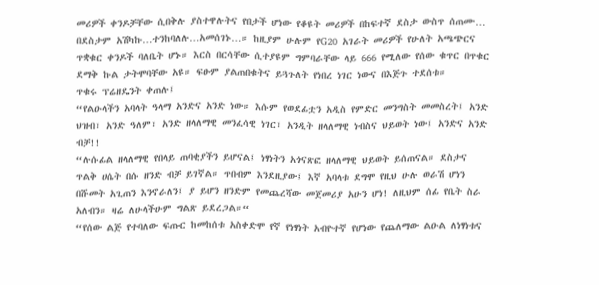መሪዎች ቀንዶቻቸው ሲበቅሉ ያስተዋሉትና የበታች ሆነው የቆዩት መሪዎች በከፍተኛ ደስታ ውስጥ ሰጠሙ… በደስታም አሽካኩ…ተንከባለሉ…አመሰገኑ…። ከዚያም ሁሉም የG20 አገራት መሪዎች የሁለት አጫጭርና ጥቋቁር ቀንዶች ባለቤት ሆኑ። እርስ በርሳቸው ሲተያዩም ግምባራቸው ላይ 666 የሚለው የሰው ቁጥር በጥቁር ደማቅ ኩል ታትሞባቸው አዩ። ፍፁም ያልጠበቁትና ይጓጉለት የነበረ ነገር ነውና በእጅጉ ተደሰቱ።
ጥቁሩ ፕሬዘዴንት ቀጠሉ፤
“የልዑላችን አባላት ዓላማ አንድና አንድ ነው። እሱም የወደፊቷን አዲስ የምድር መንግስት መመስረት፤ አንድ ህዝብ፣ አንድ ዓለም፣ አንድ ዘላለማዊ መንፈሳዊ ነገር፣ አንዲት ዘላለማዊ ነብስና ህይወት ነው፤ አንድና አንድ ብቻ!!
“ሉሱፊል ዘላለማዊ የበላይ ጠባቂያችን ይሆናል፤ ነፃነትን አጎናጽፎ ዘላለማዊ ህይወት ይሰጠናል። ደስታና ጥልቅ ሀሴት በሱ ዘንድ ብቻ ይገኛል። ጥበብም እንደዚያው፤ እኛ አባላቱ ደግሞ የዚህ ሁሉ ወራሽ ሆነን በሹመት አጊጠን እንኖራለን፤ ያ ይሆን ዘንድም የመጨረሻው መጀመሪያ አሁን ሆነ! ለዚህም ሰፊ የቤት ስራ አለብን። ዛሬ ለሁላችሁም ግልጽ ይደረጋል።“
“የሰው ልጅ የተባለው ፍጡር ከመከሰቱ አስቀድሞ የኛ የነፃነት አብዮተኛ የሆነው የጨለማው ልዑል ለነፃነቱና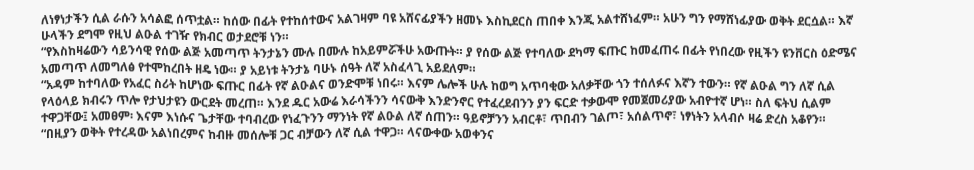ለነፃነታችን ሲል ራሱን አሳልፎ ሰጥቷል። ከሰው በፊት የተከሰተውና አልገዛም ባዩ አሸናፊያችን ዘመኑ እስኪደርስ ጠበቀ እንጂ አልተሸነፈም። አሁን ግን የማሸነፊያው ወቅት ደርሷል። እኛ ሁላችን ደግሞ የዚህ ልዑል ተገዥ የክብር ወታደሮቹ ነን።
“የእስከዛሬውን ሳይንሳዊ የሰው ልጅ አመጣጥ ትንታኔን ሙሉ በሙሉ ከአይምሯችሁ አውጡት። ያ የሰው ልጅ የተባለው ደካማ ፍጡር ከመፈጠሩ በፊት የነበረው የዚችን ዩንቨርስ ዕድሜና አመጣጥ ለመግለፅ የተሞከረበት ዘዴ ነው። ያ አይነቱ ትንታኔ ባሁኑ ሰዓት ለኛ አስፈላጊ አይደለም።
“አዳም ከተባለው የአፈር ስሪት ከሆነው ፍጡር በፊት የኛ ልዑልና ወንድሞቹ ነበሩ። እናም ሌሎች ሁሉ ከወግ አጥባቂው አለቃቸው ጎን ተሰለፉና እኛን ተውን። የኛ ልዑል ግን ለኛ ሲል የላዕላይ ክብሩን ጥሎ የታህታዩን ውርደት መረጠ። እንደ ዱር አውሬ እራሳችንን ሳናውቅ እንድንኖር የተፈረደብንን ያን ፍርድ ተቃውሞ የመጀመሪያው አብዮተኛ ሆነ። ስለ ፍትህ ሲልም ተዋጋቸው፤ አመፀም፡ እናም እነሱና ጌታቸው ተባብረው የነፈጉንን ማንነት የኛ ልዑል ለኛ ሰጠን። ዓይኖቻንን አብርቶ፣ ጥበብን ገልጦ፣ አሰልጥኖ፣ ነፃነትን አላብሶ ዛሬ ድረስ አቆየን።
“በዚያን ወቅት የተረዳው አልነበረምና ከብዙ መሰሎቹ ጋር ብቻውን ለኛ ሲል ተዋጋ። ላናውቀው አወቀንና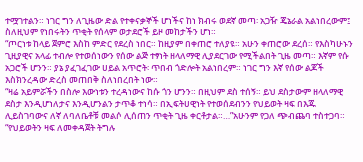ተሟገተልን። ነገር ግን ለጊዜው ድል የተቀናቃኞች ሆነችና ከነ ክብሩ ወደኛ መጣ፡ አጋዥ ጄኔራል አልነበረውም፤ ስለዚህም የነበሩትን ጥቂት የሰላም ወታደሮች ይዞ መከታችን ሆነ።
“ጦርነቱ ከላይ ጀምሮ እስከ ምድር የደረስ ነበር። ከዚያም በቀጠሮ ተለያዩ። አሁን ቀጠሮው ደረሰ። የእስካሁኑን ጊዚያዊና አላፊ ተብሎ የተወሰነውን የሰው ልጅ ተፃነት ዘላለማዊ ሊያደርገው የሚችልበት ጊዜ መጣ። እኛም የሱ አጋሮች ሆንን። ያኔ ያፈገፈገው ሀይል አጥሮት፡ ጥበብ ጎድሎት አልነበረም። ነገር ግን እኛ የሰው ልጆች እስክንረዳው ድረስ መጠበቅ ስለነበረበት ነው።
“ዛሬ አይምሯችን በስሎ እውነቱን ተረዳነውና ከሱ ጎን ሆንን። በዚህም ደስ ተሰኝ። ይህ ደስታውም ዘላለማዊ ደስታ እንዲሆነለታና እንዲሆንልን ታጥቆ ተነሳ። በኢፍትሀዊነት የተወሰደብንን የህይወት ዛፍ በእጁ ሊይስገባውና ለኛ ለባለቤቶቹ መልሶ ሊሰጠን ጥቂት ጊዜ ቀርቶታል።…”አሁንም የጋለ ጭብጨባ ተስተጋባ።
“የህይወትን ዛፍ ለመቀዳጀት ትግሉ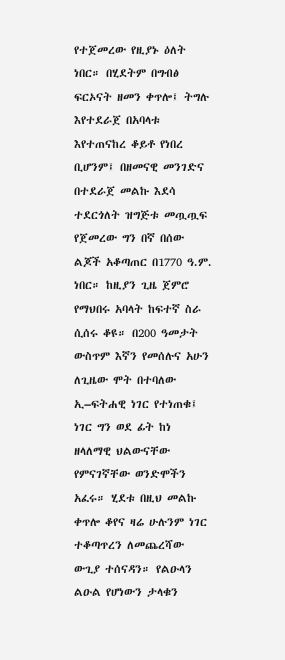የተጀመረው የዚያኑ ዕለት ነበር። በሂደትም በግብፅ ፍርኦናት ዘመን ቀጥሎ፤ ትግሉ እየተደራጀ በአባላቱ እየተጠናከረ ቆይቶ የነበረ ቢሆንም፤ በዘመናዊ መንገድና በተደራጀ መልኩ እደሳ ተደርጎለት ዝግጅቱ መጧጧፍ የጀመረው ግን በኛ በሰው ልጆች አቆጣጠር በ1770 ዓ.ም. ነበር። ከዚያን ጊዜ ጀምሮ የማህበሩ አባላት ከፍተኛ ስራ ሲሰሩ ቆዩ። በ200 ዓመታት ውስጥም እኛን የመሰሉና አሁን ለጊዜው ሞት በተባለው ኢ–ፍትሐዊ ነገር የተነጠቁ፤ ነገር ግን ወደ ፊት ከነ ዘላለማዊ ህልውናቸው የምናገኛቸው ወንድሞችን አፈሩ። ሂደቱ በዚህ መልኩ ቀጥሎ ቆየና ዛሬ ሁሉንም ነገር ተቆጣጥረን ለመጨረሻው ውጊያ ተሰናዳን። የልዑላን ልዑል የሆነውን ታላቁን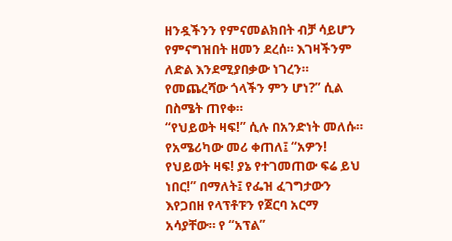ዘንዷችንን የምናመልክበት ብቻ ሳይሆን የምናግዝበት ዘመን ደረሰ። እገዛችንም ለድል እንደሚያበቃው ነገረን። የመጨረሻው ጎላችን ምን ሆነ?” ሲል በስሜት ጠየቀ።
“የህይወት ዛፍ!” ሲሉ በአንድነት መለሱ።
የአሜሪካው መሪ ቀጠለ፤ “አዎን! የህይወት ዛፍ! ያኔ የተገመጠው ፍሬ ይህ ነበር!” በማለት፤ የፌዝ ፈገግታውን እየጋበዘ የላፕቶፑን የጀርባ አርማ አሳያቸው። የ “አፕል”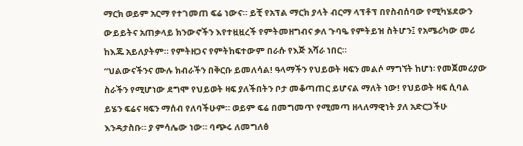ማርክ ወይም አርማ የተገመጠ ፍሬ ነውና። ይቺ የአፕል ማርክ ያላት ብርማ ላፕቶፕ በየስብሰባው የሚካሄደውን ውይይትና አጠቃላይ ክንውኖችን እየተዟዟረች የምትመዘግብና ቃለ ጉባዔ የምትይዝ ስትሆን፤ የአሜሪካው መሪ ከእጁ አይለያትም። የምትዘጋና የምትከፍተውም በራሱ የእጅ አሻራ ነበር።
“ህልውናችንና ሙሉ ክብራችን በቅርቡ ይመለሳል! ዓላማችን የህይወት ዛፍን መልሶ ማግኘት ከሆነ፡ የመጀመሪያው ስራችን የሚሆነው ደግሞ የህይወት ዛፍ ያለችበትን ቦታ መቆጣጠር ይሆናል ማለት ነው! የህይወት ዛፍ ሲባል ይሄን ፍሬና ዛፍን ማሰብ የለባችሁም። ወይም ፍሬ በመግመጥ የሚመጣ ዘላለማዊነት ያለ አድርጋችሁ እንዳታስቡ። ያ ምሳሌው ነው። ባጭሩ ለመግለፅ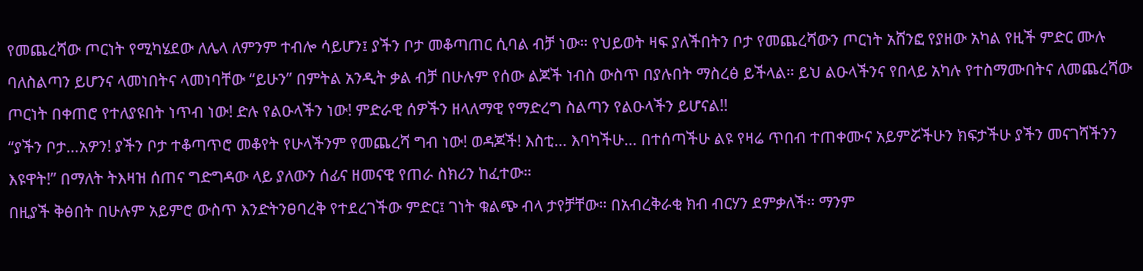የመጨረሻው ጦርነት የሚካሄደው ለሌላ ለምንም ተብሎ ሳይሆን፤ ያችን ቦታ መቆጣጠር ሲባል ብቻ ነው። የህይወት ዛፍ ያለችበትን ቦታ የመጨረሻውን ጦርነት አሸንፎ የያዘው አካል የዚች ምድር ሙሉ ባለስልጣን ይሆንና ላመነበትና ላመነባቸው “ይሁን” በምትል አንዲት ቃል ብቻ በሁሉም የሰው ልጆች ነብስ ውስጥ በያሉበት ማስረፅ ይችላል። ይህ ልዑላችንና የበላይ አካሉ የተስማሙበትና ለመጨረሻው ጦርነት በቀጠሮ የተለያዩበት ነጥብ ነው! ድሉ የልዑላችን ነው! ምድራዊ ሰዎችን ዘላለማዊ የማድረግ ስልጣን የልዑላችን ይሆናል!!
“ያችን ቦታ…አዎን! ያችን ቦታ ተቆጣጥሮ መቆየት የሁላችንም የመጨረሻ ግብ ነው! ወዳጆች! እስቲ… እባካችሁ… በተሰጣችሁ ልዩ የዛሬ ጥበብ ተጠቀሙና አይምሯችሁን ክፍታችሁ ያችን መናገሻችንን እዩዋት!” በማለት ትእዛዝ ሰጠና ግድግዳው ላይ ያለውን ሰፊና ዘመናዊ የጠራ ስክሪን ከፈተው።
በዚያች ቅፅበት በሁሉም አይምሮ ውስጥ እንድትንፀባረቅ የተደረገችው ምድር፤ ገነት ቁልጭ ብላ ታየቻቸው። በአብረቅራቂ ክብ ብርሃን ደምቃለች። ማንም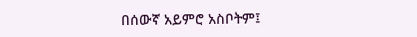በሰውኛ አይምሮ አስቦትም፤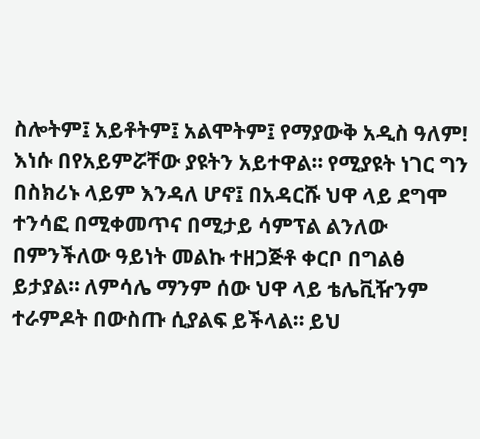ስሎትም፤ አይቶትም፤ አልሞትም፤ የማያውቅ አዲስ ዓለም!
እነሱ በየአይምሯቸው ያዩትን አይተዋል። የሚያዩት ነገር ግን በስክሪኑ ላይም እንዳለ ሆኖ፤ በአዳርሹ ህዋ ላይ ደግሞ ተንሳፎ በሚቀመጥና በሚታይ ሳምፕል ልንለው በምንችለው ዓይነት መልኩ ተዘጋጅቶ ቀርቦ በግልፅ ይታያል። ለምሳሌ ማንም ሰው ህዋ ላይ ቴሌቪዥንም ተራምዶት በውስጡ ሲያልፍ ይችላል። ይህ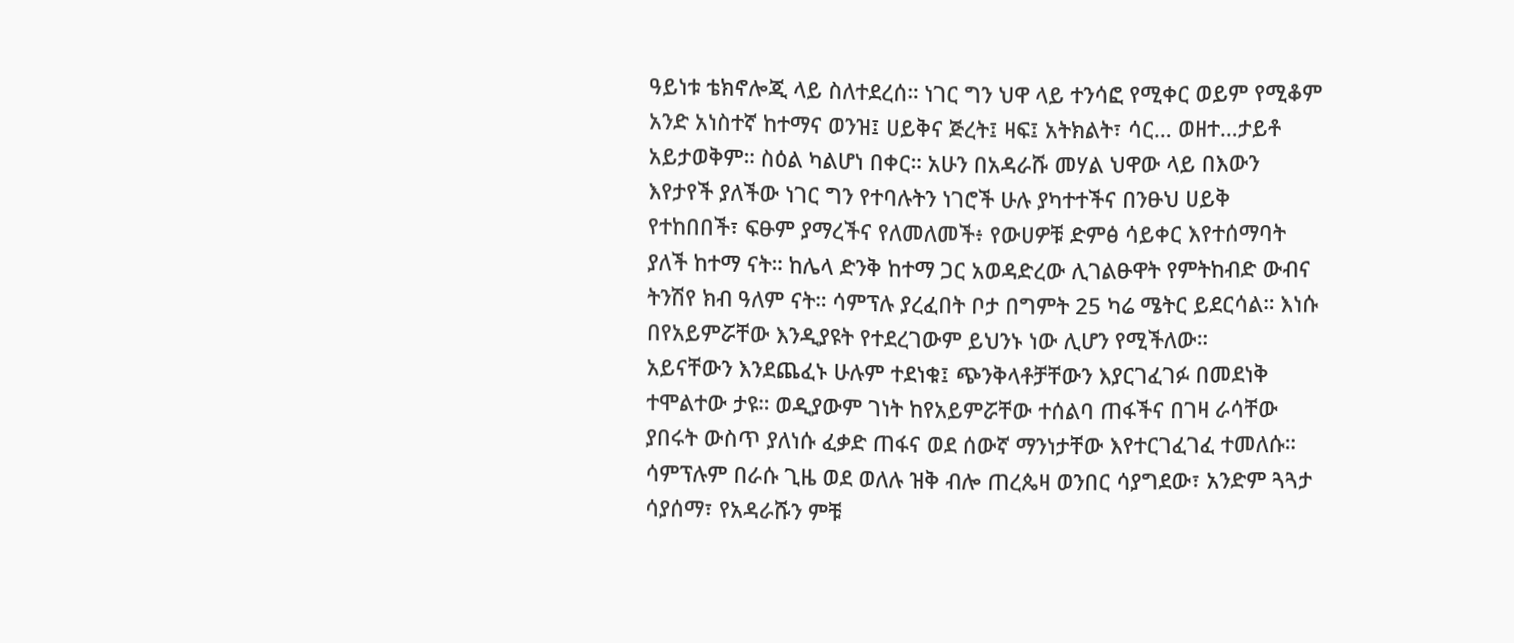ዓይነቱ ቴክኖሎጂ ላይ ስለተደረሰ። ነገር ግን ህዋ ላይ ተንሳፎ የሚቀር ወይም የሚቆም አንድ አነስተኛ ከተማና ወንዝ፤ ሀይቅና ጅረት፤ ዛፍ፤ አትክልት፣ ሳር… ወዘተ…ታይቶ አይታወቅም። ስዕል ካልሆነ በቀር። አሁን በአዳራሹ መሃል ህዋው ላይ በእውን እየታየች ያለችው ነገር ግን የተባሉትን ነገሮች ሁሉ ያካተተችና በንፁህ ሀይቅ የተከበበች፣ ፍፁም ያማረችና የለመለመች፥ የውሀዎቹ ድምፅ ሳይቀር እየተሰማባት ያለች ከተማ ናት። ከሌላ ድንቅ ከተማ ጋር አወዳድረው ሊገልፁዋት የምትከብድ ውብና ትንሽየ ክብ ዓለም ናት። ሳምፕሉ ያረፈበት ቦታ በግምት 25 ካሬ ሜትር ይደርሳል። እነሱ በየአይምሯቸው እንዲያዩት የተደረገውም ይህንኑ ነው ሊሆን የሚችለው።
አይናቸውን እንደጨፈኑ ሁሉም ተደነቁ፤ ጭንቅላቶቻቸውን እያርገፈገፉ በመደነቅ ተሞልተው ታዩ። ወዲያውም ገነት ከየአይምሯቸው ተሰልባ ጠፋችና በገዛ ራሳቸው ያበሩት ውስጥ ያለነሱ ፈቃድ ጠፋና ወደ ሰውኛ ማንነታቸው እየተርገፈገፈ ተመለሱ። ሳምፕሉም በራሱ ጊዜ ወደ ወለሉ ዝቅ ብሎ ጠረጴዛ ወንበር ሳያግደው፣ አንድም ጓጓታ ሳያሰማ፣ የአዳራሹን ምቹ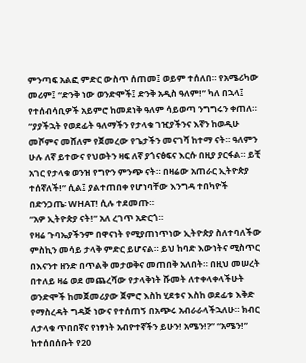ምንጣፍ አልፎ ምድር ውስጥ ሰጠመ፤ ወይም ተሰለበ። የአሜሪካው መሪም፤ “ድንቅ ነው ወንድሞች፤ ድንቅ አዲስ ዓለም!” ካለ በኋላ፤ የተሰብሳቢዎች አይምሮ ከመደነቅ ዓለም ሳይወጣ ንግግሩን ቀጠለ።
“ያያችኋት የወደፊት ዓለማችን የታላቁ ገዢያችንና እኛን ከወዲሁ መሾምና መሸለም የጀመረው የጌታችን መናገሻ ከተማ ናት። ዓለምን ሁሉ ለኛ ይተውና የህወትን ዛፍ ለኛ ያጎናፅፍና እርሱ በዚያ ያርፋል። ይቺ አገር የታላቁ ወንዝ የግዮን ምንጭ ናት። በዛሬው አጠራር ኢትዮጵያ ተሰኛለች!” ሲል፤ ያልተጠበቀ የሆነባቸው እንግዳ ተበካዮች በድንጋጤ፡ WHAT! ሲሉ ተደመጡ።
“አዎ ኢትዮጵያ ናት!” አለ ረገጥ አድርጎ።
የዛሬ ጉባኤያችንም በዋናነት የሚያጠነጥነው ኢትዮጵያ ስለተባለችው ምስኪን መሳይ ታላቅ ምድር ይሆናል። ይህ ከባድ እውነትና ሚስጥር በእናንተ ዘንድ በጥልቅ መታወቅና መጠበቅ አለበት። በዚህ መሠረት በተለይ ዛሬ ወደ መጨረሻው የታላቅነት ሹመት ለተቀላቀላችሁት ወንድሞች ከመጀመሪያው ጀምሮ እስከ ሂደቱና እስከ ወደፊቱ እቅድ የማስረዳት ግዳጅ ነውና የተሰጠኝ በአጭሩ አብራራላችኋለሁ። ክብር ለታላቁ ጥበበኛና የነፃነት አብዮተኛችን ይሁን! አሜን!?” “አሜን!”
ከተሰበሰቡት የ20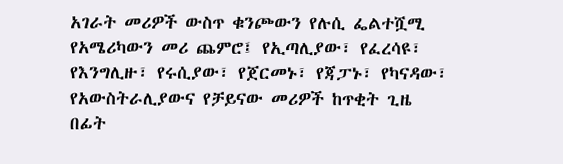አገራት መሪዎች ውስጥ ቁንጮውን የሉሲ ፌልተሿሚ የአሜሪካውን መሪ ጨምሮ፤ የኢጣሊያው፣ የፈረሳዩ፣ የእንግሊዙ፣ የሩሲያው፣ የጀርመኑ፣ የጃፓኑ፣ የካናዳው፣ የአውስትራሊያውና የቻይናው መሪዎች ከጥቂት ጊዜ በፊት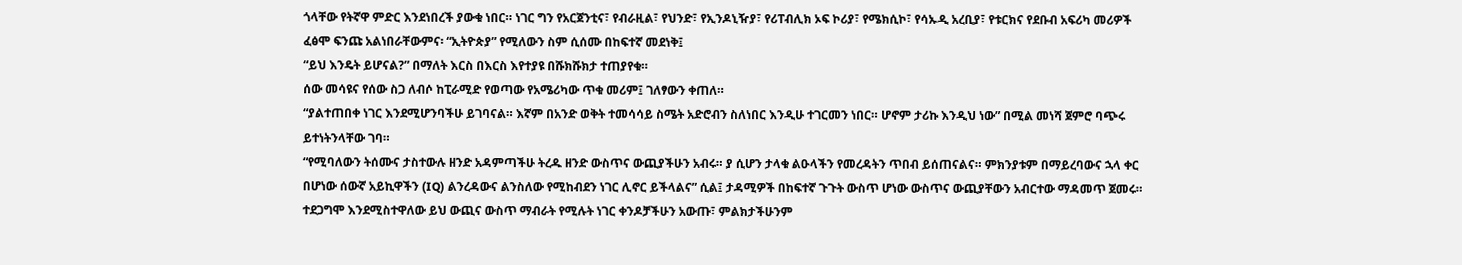ጎላቸው የትኛዋ ምድር እንደነበረች ያውቁ ነበር። ነገር ግን የአርጀንቲና፣ የብራዚል፣ የህንድ፣ የኢንዶኒዥያ፣ የሪፐብሊክ ኦፍ ኮሪያ፣ የሜክሲኮ፣ የሳኡዲ አረቢያ፣ የቱርክና የደቡብ አፍሪካ መሪዎች ፈፅሞ ፍንጩ አልነበራቸውምና፡ “ኢትዮጵያ” የሚለውን ስም ሲሰሙ በከፍተኛ መደነቅ፤
“ይህ እንዴት ይሆናል?” በማለት እርስ በእርስ እየተያዩ በሹክሹክታ ተጠያየቁ።
ሰው መሳዩና የሰው ስጋ ለብሶ ከፒራሚድ የወጣው የአሜሪካው ጥቁ መሪም፤ ገለፃውን ቀጠለ።
“ያልተጠበቀ ነገር እንደሚሆንባችሁ ይገባናል። እኛም በአንድ ወቅት ተመሳሳይ ስሜት አድሮብን ስለነበር እንዲሁ ተገርመን ነበር። ሆኖም ታሪኩ እንዲህ ነው” በሚል መነሻ ጀምሮ ባጭሩ ይተነትንላቸው ገባ።
“የሚባለውን ትሰሙና ታስተውሉ ዘንድ አዳምጣችሁ ትረዱ ዘንድ ውስጥና ውጪያችሁን አብሩ። ያ ሲሆን ታላቁ ልዑላችን የመረዳትን ጥበብ ይሰጠናልና። ምክንያቱም በማይረባውና ኋላ ቀር በሆነው ሰውኛ አይኪዋችን (IQ) ልንረዳውና ልንስለው የሚከብደን ነገር ሊኖር ይችላልና” ሲል፤ ታዳሚዎች በከፍተኛ ጉጉት ውስጥ ሆነው ውስጥና ውጪያቸውን አብርተው ማዳመጥ ጀመሩ። ተደጋግሞ እንደሚስተዋለው ይህ ውጪና ውስጥ ማብራት የሚሉት ነገር ቀንዶቻችሁን አውጡ፣ ምልክታችሁንም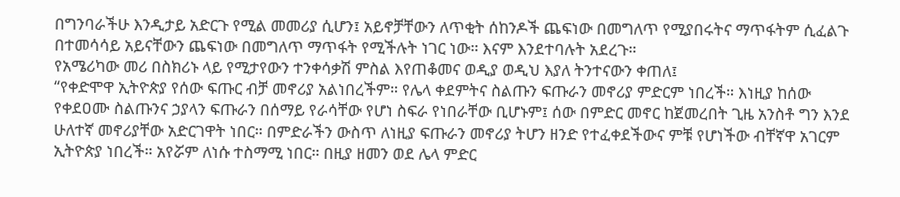በግንባራችሁ እንዲታይ አድርጉ የሚል መመሪያ ሲሆን፤ አይኖቻቸውን ለጥቂት ሰከንዶች ጨፍነው በመግለጥ የሚያበሩትና ማጥፋትም ሲፈልጉ በተመሳሳይ አይናቸውን ጨፍነው በመግለጥ ማጥፋት የሚችሉት ነገር ነው። እናም እንደተባሉት አደረጉ።
የአሜሪካው መሪ በስክሪኑ ላይ የሚታየውን ተንቀሳቃሽ ምስል እየጠቆመና ወዲያ ወዲህ እያለ ትንተናውን ቀጠለ፤
“የቀድሞዋ ኢትዮጵያ የሰው ፍጡር ብቻ መኖሪያ አልነበረችም። የሌላ ቀደምትና ስልጡን ፍጡራን መኖሪያ ምድርም ነበረች። እነዚያ ከሰው የቀደዐሙ ስልጡንና ኃያላን ፍጡራን በሰማይ የራሳቸው የሆነ ስፍራ የነበራቸው ቢሆኑም፤ ሰው በምድር መኖር ከጀመረበት ጊዜ አንስቶ ግን እንደ ሁለተኛ መኖሪያቸው አድርገዋት ነበር። በምድራችን ውስጥ ለነዚያ ፍጡራን መኖሪያ ትሆን ዘንድ የተፈቀደችውና ምቹ የሆነችው ብቸኛዋ አገርም ኢትዮጵያ ነበረች። አየሯም ለነሱ ተስማሚ ነበር። በዚያ ዘመን ወደ ሌላ ምድር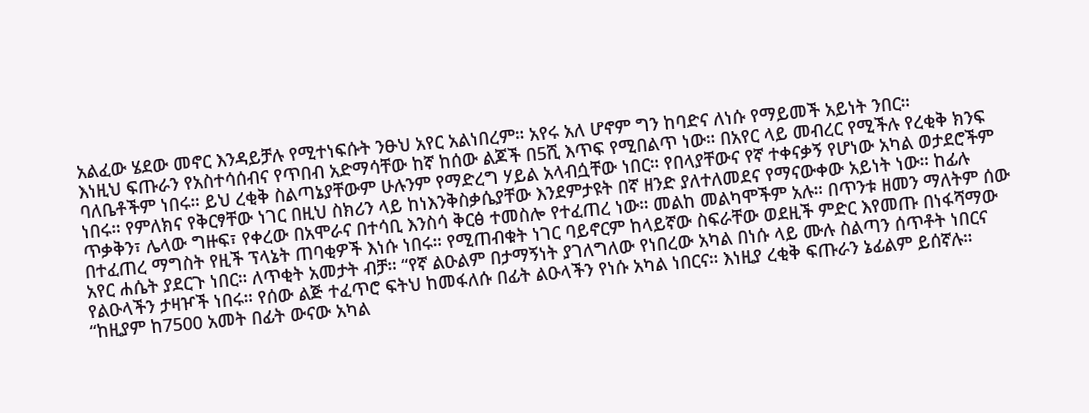አልፈው ሄደው መኖር እንዳይቻሉ የሚተነፍሱት ንፁህ አየር አልነበረም። አየሩ አለ ሆኖም ግን ከባድና ለነሱ የማይመች አይነት ንበር።
እነዚህ ፍጡራን የአስተሳሰብና የጥበብ አድማሳቸው ከኛ ከሰው ልጆች በ5ሺ እጥፍ የሚበልጥ ነው። በአየር ላይ መብረር የሚችሉ የረቂቅ ክንፍ ባለቤቶችም ነበሩ። ይህ ረቂቅ ስልጣኔያቸውም ሁሉንም የማድረግ ሃይል አላብሷቸው ነበር። የበላያቸውና የኛ ተቀናቃኝ የሆነው አካል ወታደሮችም ነበሩ። የምለክና የቅርፃቸው ነገር በዚህ ስክሪን ላይ ከነእንቅስቃሴያቸው እንደምታዩት በኛ ዘንድ ያለተለመደና የማናውቀው አይነት ነው። ከፊሉ ጥቃቅን፣ ሌላው ግዙፍ፣ የቀረው በአሞራና በተሳቢ እንስሳ ቅርፅ ተመስሎ የተፈጠረ ነው። መልከ መልካሞችም አሉ። በጥንቱ ዘመን ማለትም ሰው በተፈጠረ ማግስት የዚች ፕላኔት ጠባቂዎች እነሱ ነበሩ። የሚጠብቁት ነገር ባይኖርም ከላይኛው ስፍራቸው ወደዚች ምድር እየመጡ በነፋሻማው አየር ሐሴት ያደርጉ ነበር። ለጥቂት አመታት ብቻ። “የኛ ልዑልም በታማኝነት ያገለግለው የነበረው አካል በነሱ ላይ ሙሉ ስልጣን ሰጥቶት ነበርና የልዑላችን ታዛዦች ነበሩ። የሰው ልጅ ተፈጥሮ ፍትህ ከመፋለሱ በፊት ልዑላችን የነሱ አካል ነበርና። እነዚያ ረቂቅ ፍጡራን ኔፊልም ይሰኛሉ።
“ከዚያም ከ7500 አመት በፊት ውናው አካል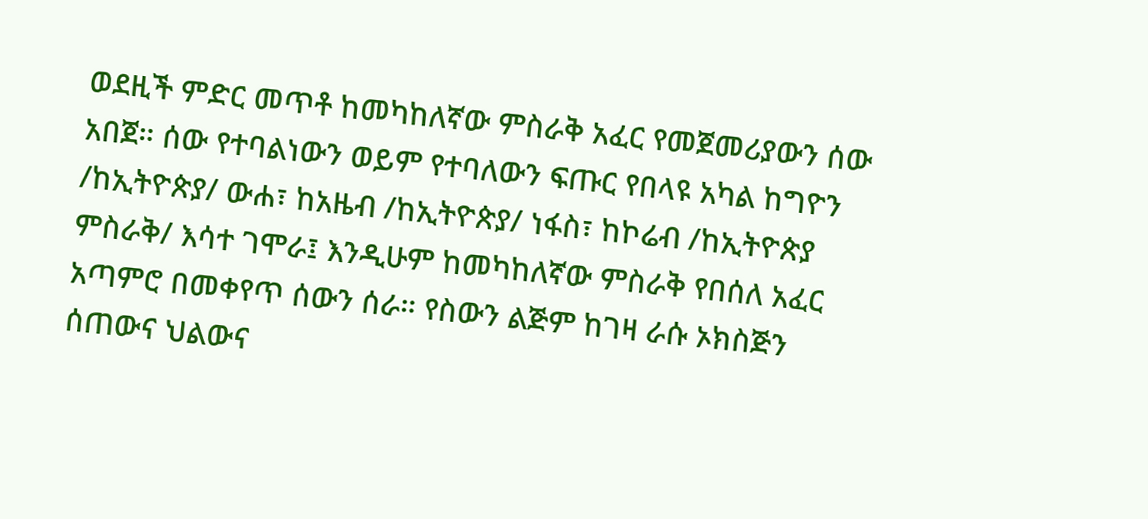ወደዚች ምድር መጥቶ ከመካከለኛው ምስራቅ አፈር የመጀመሪያውን ሰው አበጀ። ሰው የተባልነውን ወይም የተባለውን ፍጡር የበላዩ አካል ከግዮን /ከኢትዮጵያ/ ውሐ፣ ከአዜብ /ከኢትዮጵያ/ ነፋስ፣ ከኮሬብ /ከኢትዮጵያ ምስራቅ/ እሳተ ገሞራ፤ እንዲሁም ከመካከለኛው ምስራቅ የበሰለ አፈር አጣምሮ በመቀየጥ ሰውን ሰራ። የስውን ልጅም ከገዛ ራሱ ኦክስጅን ሰጠውና ህልውና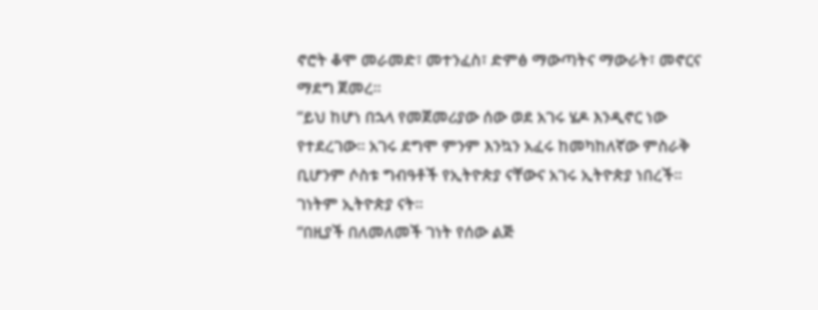ኖሮት ቆሞ መራመድ፣ መተንፈስ፣ ድምፅ ማውጣትና ማውራት፣ መኖርና ማደግ ጀመረ።
“ይህ ከሆነ በኋላ የመጀመሪያው ሰው ወደ አገሩ ሄዶ እንዲኖር ነው የተደረገው። አገሩ ደግሞ ምንም እንኳን አፈሩ ከመካከለኛው ምስራቅ ቢሆንም ሶስቱ ግብዓቶች የኢትዮጵያ ናቸውና አገሩ ኢትዮጵያ ነበረች። ገነትም ኢትዮጵያ ናት።
“በዚያች በለመለመች ገነት የሰው ልጅ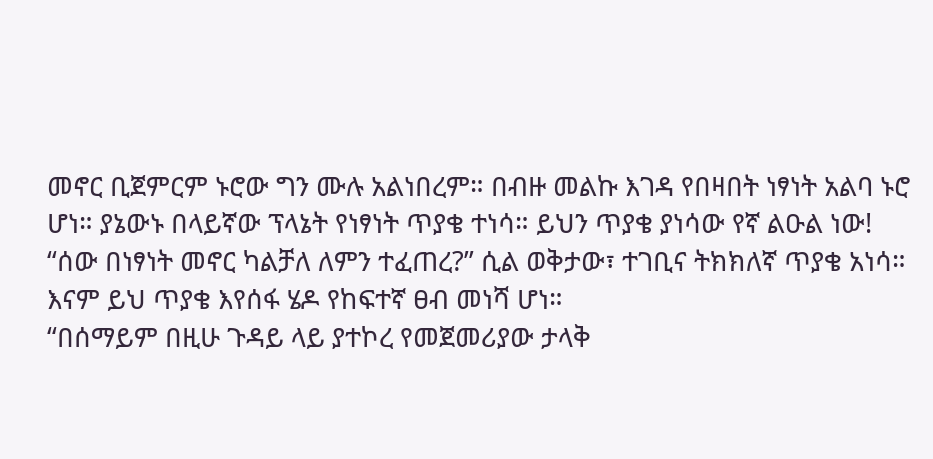መኖር ቢጀምርም ኑሮው ግን ሙሉ አልነበረም። በብዙ መልኩ እገዳ የበዛበት ነፃነት አልባ ኑሮ ሆነ። ያኔውኑ በላይኛው ፕላኔት የነፃነት ጥያቄ ተነሳ። ይህን ጥያቄ ያነሳው የኛ ልዑል ነው!
“ሰው በነፃነት መኖር ካልቻለ ለምን ተፈጠረ?” ሲል ወቅታው፣ ተገቢና ትክክለኛ ጥያቄ አነሳ። እናም ይህ ጥያቄ እየሰፋ ሄዶ የከፍተኛ ፀብ መነሻ ሆነ።
“በሰማይም በዚሁ ጉዳይ ላይ ያተኮረ የመጀመሪያው ታላቅ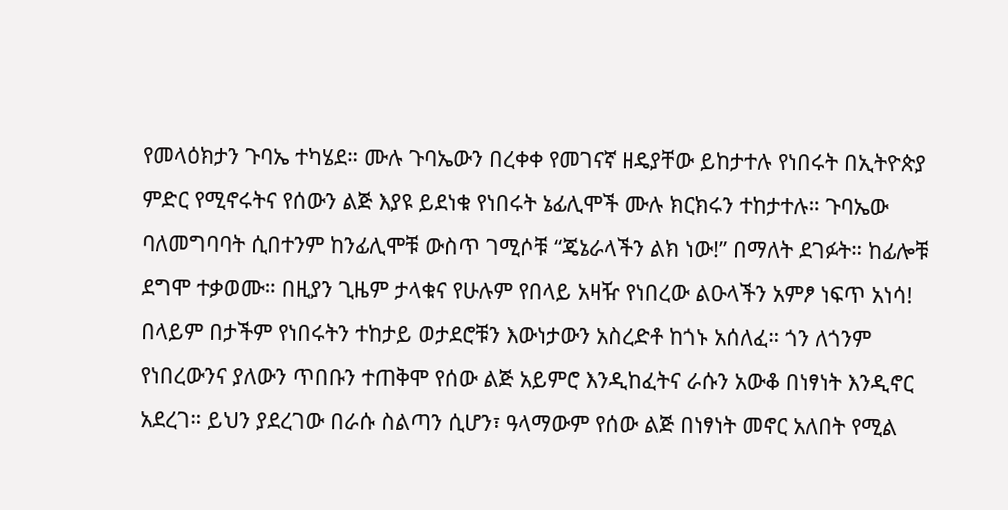የመላዕክታን ጉባኤ ተካሄደ። ሙሉ ጉባኤውን በረቀቀ የመገናኛ ዘዴያቸው ይከታተሉ የነበሩት በኢትዮጵያ ምድር የሚኖሩትና የሰውን ልጅ እያዩ ይደነቁ የነበሩት ኔፊሊሞች ሙሉ ክርክሩን ተከታተሉ። ጉባኤው ባለመግባባት ሲበተንም ከንፊሊሞቹ ውስጥ ገሚሶቹ “ጄኔራላችን ልክ ነው!” በማለት ደገፉት። ከፊሎቹ ደግሞ ተቃወሙ። በዚያን ጊዜም ታላቁና የሁሉም የበላይ አዛዥ የነበረው ልዑላችን አምፆ ነፍጥ አነሳ! በላይም በታችም የነበሩትን ተከታይ ወታደሮቹን እውነታውን አስረድቶ ከጎኑ አሰለፈ። ጎን ለጎንም የነበረውንና ያለውን ጥበቡን ተጠቅሞ የሰው ልጅ አይምሮ እንዲከፈትና ራሱን አውቆ በነፃነት እንዲኖር አደረገ። ይህን ያደረገው በራሱ ስልጣን ሲሆን፣ ዓላማውም የሰው ልጅ በነፃነት መኖር አለበት የሚል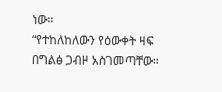ነው።
“የተከለከለውን የዕውቀት ዛፍ በግልፅ ጋብዞ አስገመጣቸው።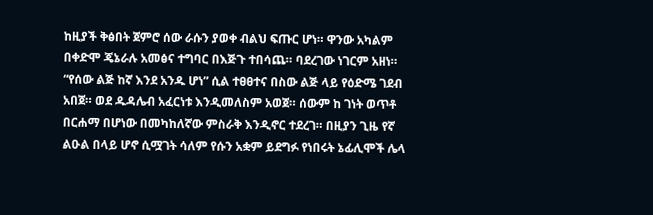ከዚያች ቅፅበት ጀምሮ ሰው ራሱን ያወቀ ብልህ ፍጡር ሆነ። ዋንው አካልም በቀድሞ ጄኔራሉ አመፅና ተግባር በእጅጉ ተበሳጨ። ባደረገው ነገርም አዘነ። “የሰው ልጅ ከኛ እንደ አንዱ ሆነ” ሲል ተፀፀተና በስው ልጅ ላይ የዕድሜ ገደብ አበጀ። ወደ ዱዳሌብ አፈርነቱ እንዲመለስም አወጀ። ሰውም ከ ገነት ወጥቶ በርሐማ በሆነው በመካከለኛው ምስራቅ እንዲኖር ተደረገ። በዚያን ጊዜ የኛ ልዑል በላይ ሆኖ ሲሟገት ሳለም የሱን አቋም ይደግፉ የነበሩት ኔፊሊሞች ሌላ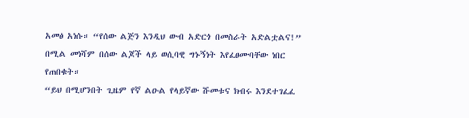አመፅ አነሱ። “የሰው ልጅን እንዲህ ውብ አድርጎ በመስራት አድልቷልና!” በሚል መነሻም በሰው ልጆች ላይ ወሲባዊ ግኑኝነት እየፈፀሙባቸው ነበር የጠበቁት።
“ይህ በሚሆንበት ጊዜም የኛ ልዑል የላይኛው ሹመቱና ክብሩ እንደተገፈፈ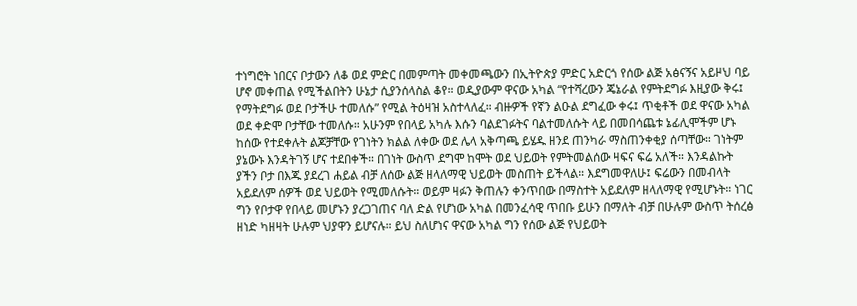ተነግሮት ነበርና ቦታውን ለቆ ወደ ምድር በመምጣት መቀመጫውን በኢትዮጵያ ምድር አድርጎ የሰው ልጅ አፅናኝና አይዞህ ባይ ሆኖ መቀጠል የሚችልበትን ሁኔታ ሲያንሰላስል ቆየ። ወዲያውም ዋናው አካል “የተሻረውን ጄኔራል የምትደግፉ እዚያው ቅሩ፤ የማትደግፉ ወደ ቦታችሁ ተመለሱ” የሚል ትዕዛዝ አስተላለፈ። ብዙዎች የኛን ልዑል ደግፈው ቀሩ፤ ጥቂቶች ወደ ዋናው አካል ወደ ቀድሞ ቦታቸው ተመለሱ። አሁንም የበላይ አካሉ እሱን ባልደገፉትና ባልተመለሱት ላይ በመበሳጨቱ ኔፊሊሞችም ሆኑ ከሰው የተደቀሉት ልጆቻቸው የገነትን ክልል ለቀው ወደ ሌላ አቅጣጫ ይሄዱ ዘንደ ጠንካራ ማስጠንቀቂያ ሰጣቸው። ገነትም ያኔውኑ እንዳትገኝ ሆና ተደበቀች። በገነት ውስጥ ደግሞ ከሞት ወደ ህይወት የምትመልሰው ዛፍና ፍሬ አለች። እንዳልኩት ያችን ቦታ በእጁ ያደረገ ሐይል ብቻ ለሰው ልጅ ዘላለማዊ ህይወት መስጠት ይችላል። እደግመዋለሁ፤ ፍሬውን በመብላት አይደለም ሰዎች ወደ ህይወት የሚመለሱት። ወይም ዛፉን ቅጠሉን ቀንጥበው በማስተት አይደለም ዘላለማዊ የሚሆኑት። ነገር ግን የቦታዋ የበላይ መሆኑን ያረጋገጠና ባለ ድል የሆነው አካል በመንፈሳዊ ጥበቡ ይሁን በማለት ብቻ በሁሉም ውስጥ ትሰረፅ ዘነድ ካዘዛት ሁሉም ህያዋን ይሆናሉ። ይህ ስለሆነና ዋናው አካል ግን የሰው ልጅ የህይወት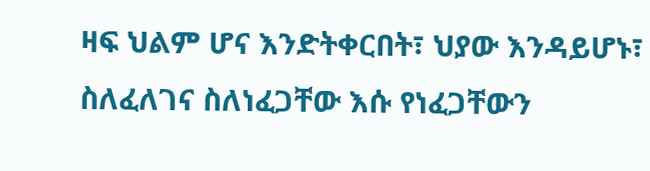ዛፍ ህልም ሆና እንድትቀርበት፣ ህያው እንዳይሆኑ፣ ስለፈለገና ስለነፈጋቸው እሱ የነፈጋቸውን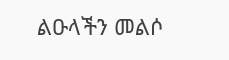ልዑላችን መልሶ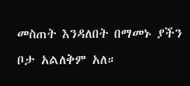መስጠት እንዳለበት በማመኑ ያችን ቦታ አልለቅም አለ።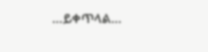…ይቀጥላል…